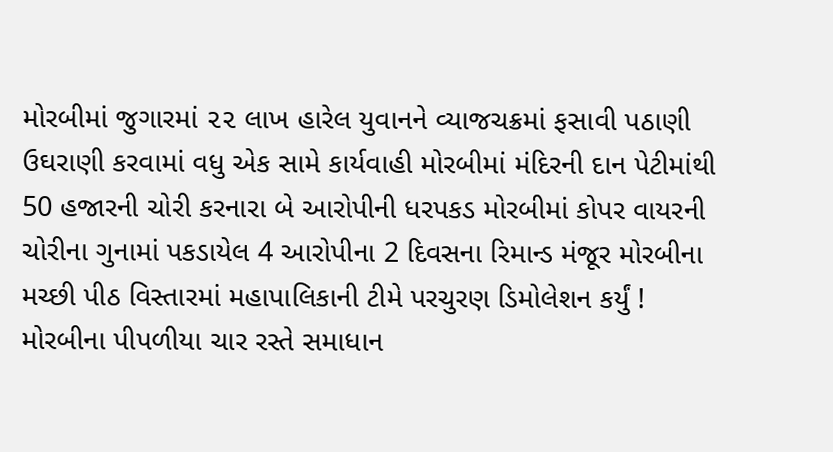મોરબીમાં જુગારમાં ૨૨ લાખ હારેલ યુવાનને વ્યાજચક્રમાં ફસાવી પઠાણી ઉઘરાણી કરવામાં વધુ એક સામે કાર્યવાહી મોરબીમાં મંદિરની દાન પેટીમાંથી 50 હજારની ચોરી કરનારા બે આરોપીની ધરપકડ મોરબીમાં કોપર વાયરની ચોરીના ગુનામાં પકડાયેલ 4 આરોપીના 2 દિવસના રિમાન્ડ મંજૂર મોરબીના મચ્છી પીઠ વિસ્તારમાં મહાપાલિકાની ટીમે પરચુરણ ડિમોલેશન કર્યું ! મોરબીના પીપળીયા ચાર રસ્તે સમાધાન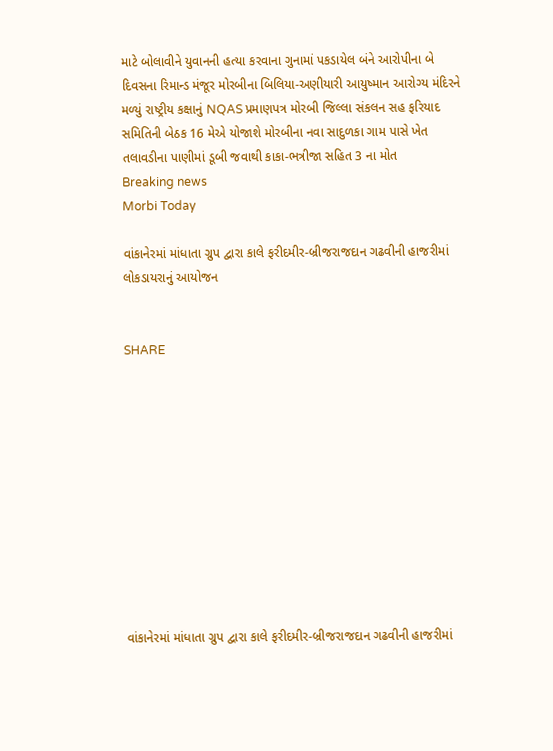માટે બોલાવીને યુવાનની હત્યા કરવાના ગુનામાં પકડાયેલ બંને આરોપીના બે દિવસના રિમાન્ડ મંજૂર મોરબીના બિલિયા-અણીયારી આયુષ્માન આરોગ્ય મંદિરને મળ્યું રાષ્ટ્રીય કક્ષાનું NQAS પ્રમાણપત્ર મોરબી જિલ્લા સંકલન સહ ફરિયાદ સમિતિની બેઠક 16 મેએ યોજાશે મોરબીના નવા સાદુળકા ગામ પાસે ખેત તલાવડીના પાણીમાં ડૂબી જવાથી કાકા-ભત્રીજા સહિત 3 ના મોત
Breaking news
Morbi Today

વાંકાનેરમાં માંધાતા ગ્રુપ દ્વારા કાલે ફરીદમીર-બ્રીજરાજદાન ગઢવીની હાજરીમાં લોકડાયરાનું આયોજન


SHARE











વાંકાનેરમાં માંધાતા ગ્રુપ દ્વારા કાલે ફરીદમીર-બ્રીજરાજદાન ગઢવીની હાજરીમાં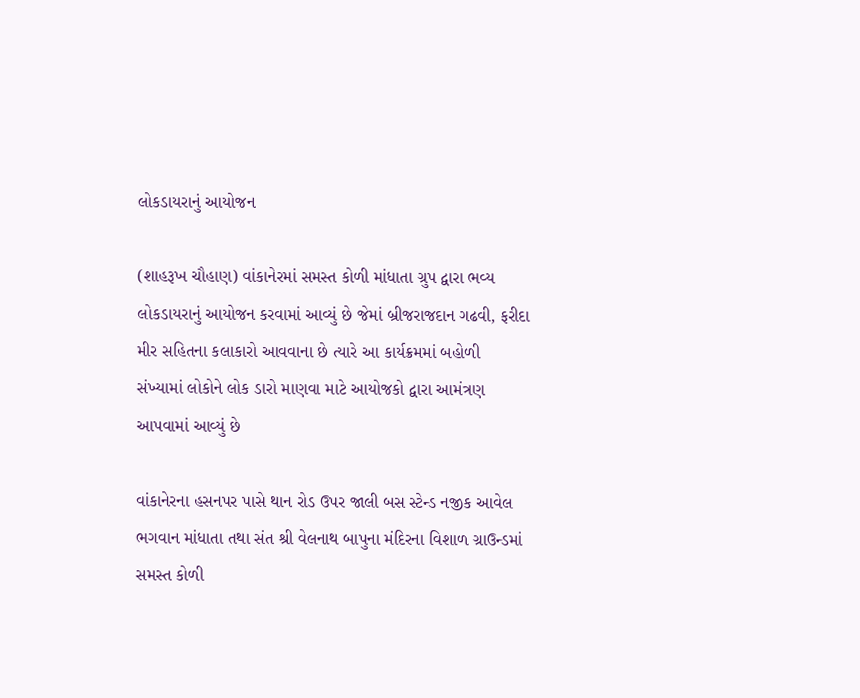લોકડાયરાનું આયોજન

(શાહરૂખ ચૌહાણ) વાંકાનેરમાં સમસ્ત કોળી માંધાતા ગ્રુપ દ્વારા ભવ્ય લોકડાયરાનું આયોજન કરવામાં આવ્યું છે જેમાં બ્રીજરાજદાન ગઢવી, ફરીદા મીર સહિતના કલાકારો આવવાના છે ત્યારે આ કાર્યક્રમમાં બહોળી સંખ્યામાં લોકોને લોક ડારો માણવા માટે આયોજકો દ્વારા આમંત્રણ આપવામાં આવ્યું છે

વાંકાનેરના હસનપર પાસે થાન રોડ ઉપર જાલી બસ સ્ટેન્ડ નજીક આવેલ ભગવાન માંધાતા તથા સંત શ્રી વેલનાથ બાપુના મંદિરના વિશાળ ગ્રાઉન્ડમાં સમસ્ત કોળી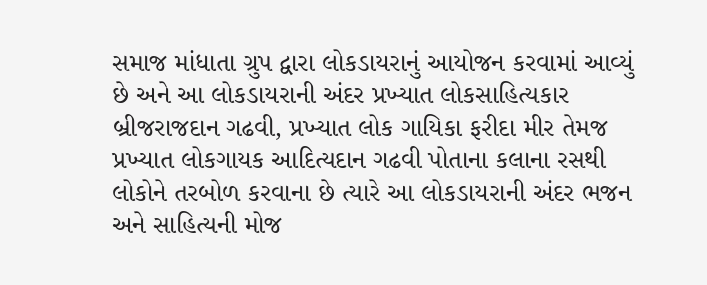સમાજ માંધાતા ગ્રુપ દ્વારા લોકડાયરાનું આયોજન કરવામાં આવ્યું છે અને આ લોકડાયરાની અંદર પ્રખ્યાત લોકસાહિત્યકાર બ્રીજરાજદાન ગઢવી, પ્રખ્યાત લોક ગાયિકા ફરીદા મીર તેમજ પ્રખ્યાત લોકગાયક આદિત્યદાન ગઢવી પોતાના કલાના રસથી લોકોને તરબોળ કરવાના છે ત્યારે આ લોકડાયરાની અંદર ભજન અને સાહિત્યની મોજ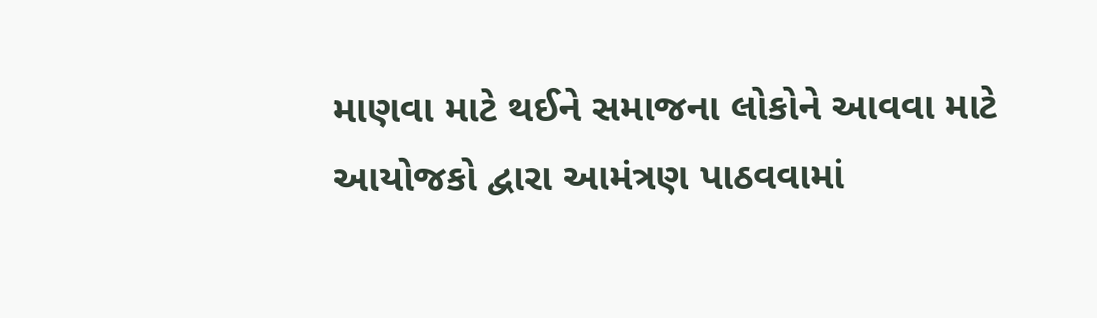માણવા માટે થઈને સમાજના લોકોને આવવા માટે આયોજકો દ્વારા આમંત્રણ પાઠવવામાં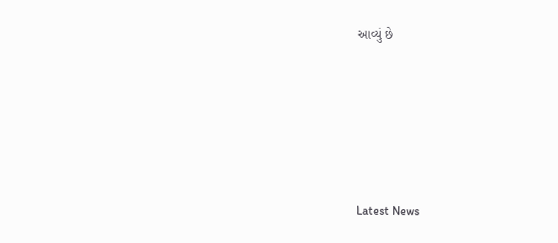આવ્યું છે






Latest News